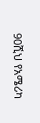90ሺህ የአሜሪካ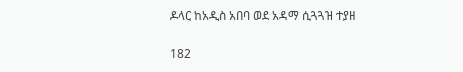ዶላር ከአዲስ አበባ ወደ አዳማ ሲጓጓዝ ተያዘ

182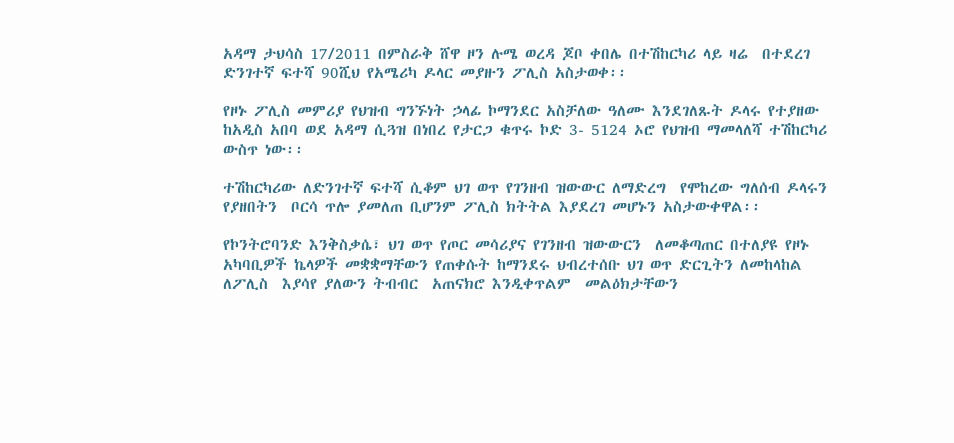አዳማ ታህሳስ 17/2011 በምስራቅ ሸዋ ዞን ሉሜ ወረዳ ጆቦ ቀበሌ በተሽከርካሪ ላይ ዛሬ  በተደረገ ድንገተኛ ፍተሻ 90ሺህ የአሜሪካ ዶላር መያዙን ፖሊስ አስታወቀ፡፡

የዞኑ ፖሊስ መምሪያ የህዝብ ግንኙነት ኃላፊ ኮማንደር አስቻለው ዓለሙ እንደገለጹት ዶላሩ የተያዘው ከአዲስ አበባ ወደ አዳማ ሲጓዝ በነበረ የታርጋ ቁጥሩ ኮድ 3- 5124 ኦሮ የህዝብ ማመላለሻ ተሽከርካሪ ውስጥ ነው፡፡

ተሽከርካሪው ለድንገተኛ ፍተሻ ሲቆም ህገ ወጥ የገንዘብ ዝውውር ለማድረግ  የሞከረው ግለሰብ ዶላሩን የያዘበትን  ቦርሳ ጥሎ ያመለጠ ቢሆንም ፖሊስ ክትትል እያደረገ መሆኑን አስታውቀዋል፡፡

የኮንትሮባንድ እንቅስቃሴ፣ ህገ ወጥ የጦር መሳሪያና የገንዘብ ዝውውርን  ለመቆጣጠር በተለያዩ የዞኑ አካባቢዎች ኬላዎች መቋቋማቸውን የጠቀሱት ከማንደሩ ህብረተሰቡ ህገ ወጥ ድርጊትን ለመከላከል  ለፖሊስ  እያሳየ ያለውን ትብብር  አጠናክሮ እንዲቀጥልም  መልዕክታቸውን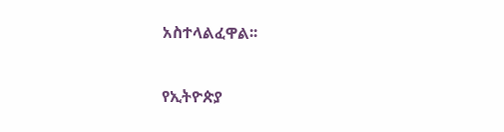አስተላልፈዋል፡፡

የኢትዮጵያ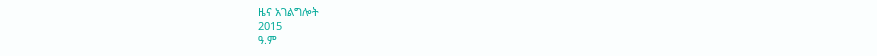ዜና አገልግሎት
2015
ዓ.ም